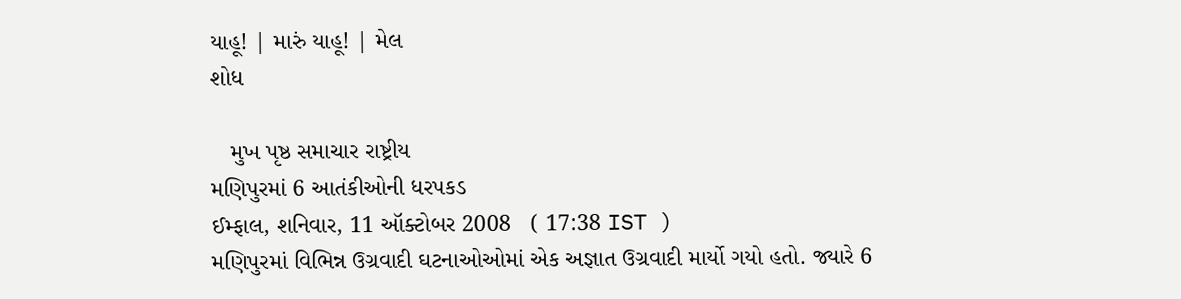યાહૂ! | મારું યાહૂ! | મેલ
શોધ

   મુખ પૃષ્ઠ સમાચાર રાષ્ટ્રીય
મણિપુરમાં 6 આતંકીઓની ધરપકડ
ઈમ્ફાલ, શનિવાર, 11 ઑક્ટોબર 2008   ( 17:38 IST )
મણિપુરમાં વિભિન્ન ઉગ્રવાદી ઘટનાઓઓમાં એક અજ્ઞાત ઉગ્રવાદી માર્યો ગયો હતો. જ્યારે 6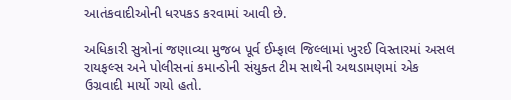આતંકવાદીઓની ધરપકડ કરવામાં આવી છે.

અધિકારી સુત્રોનાં જણાવ્યા મુજબ પૂર્વ ઈમ્ફાલ જિલ્લામાં ખુરઈ વિસ્તારમાં અસલ રાયફલ્સ અને પોલીસનાં કમાન્ડોની સંયુક્ત ટીમ સાથેની અથડામણમાં એક ઉગ્રવાદી માર્યો ગયો હતો.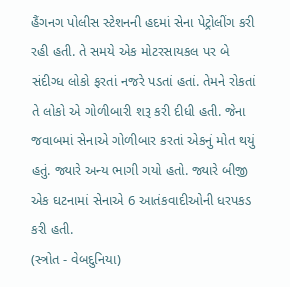હૈંગનગ પોલીસ સ્ટેશનની હદમાં સેના પેટ્રોલીંગ કરી રહી હતી. તે સમયે એક મોટરસાયકલ પર બે સંદીગ્ધ લોકો ફરતાં નજરે પડતાં હતાં. તેમને રોકતાં તે લોકો એ ગોળીબારી શરૂ કરી દીધી હતી. જેના જવાબમાં સેનાએ ગોળીબાર કરતાં એકનું મોત થયું હતું. જ્યારે અન્ય ભાગી ગયો હતો. જ્યારે બીજી એક ઘટનામાં સેનાએ 6 આતંકવાદીઓની ધરપકડ કરી હતી.
(સ્ત્રોત - વેબદુનિયા)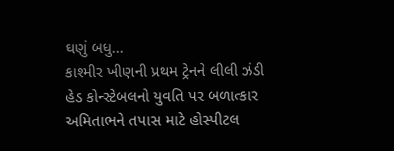ઘણું બધુ...
કાશ્મીર ખીણની પ્રથમ ટ્રેનને લીલી ઝંડી
હેડ કોન્સ્ટેબલનો યુવતિ પર બળાત્કાર
અમિતાભને તપાસ માટે હોસ્પીટલ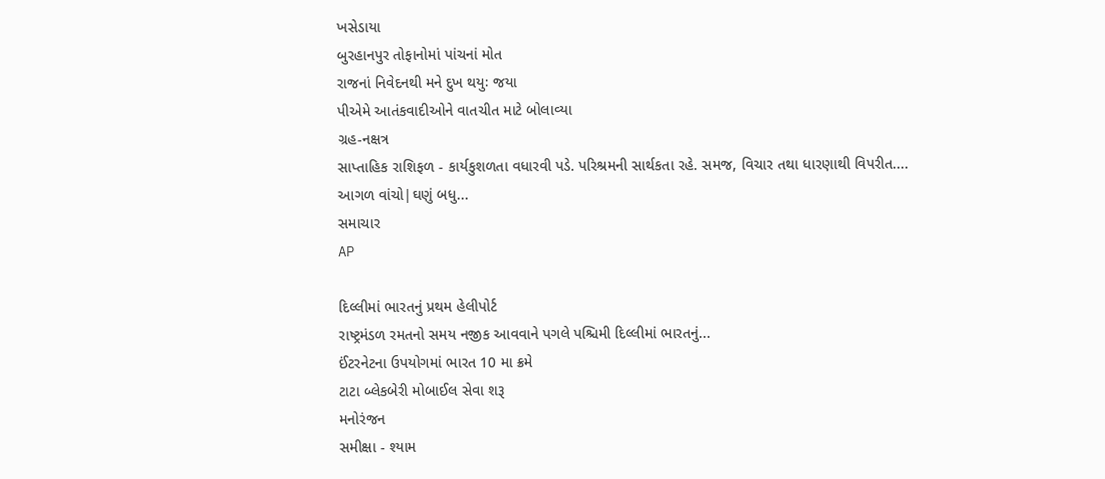ખસેડાયા
બુરહાનપુર તોફાનોમાં પાંચનાં મોત
રાજનાં નિવેદનથી મને દુખ થયુઃ જયા
પીએમે આતંકવાદીઓને વાતચીત માટે બોલાવ્યા
ગ્રહ-નક્ષત્ર
સાપ્તાહિક રાશિફળ - કાર્યકુશળતા વધારવી પડે. પરિશ્રમની સાર્થકતા રહે. સમજ, વિચાર તથા ધારણાથી વિપરીત....
આગળ વાંચો|ઘણું બધુ...
સમાચાર
AP

દિલ્લીમાં ભારતનું પ્રથમ હેલીપોર્ટ
રાષ્ટ્રમંડળ રમતનો સમય નજીક આવવાને પગલે પશ્ચિમી દિલ્લીમાં ભારતનું...
ઈંટરનેટના ઉપયોગમાં ભારત 10 મા ક્રમે
ટાટા બ્લેકબેરી મોબાઈલ સેવા શરૂ
મનોરંજન
સમીક્ષા - શ્યામ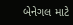બેનેગલ માટે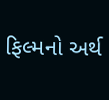ફિલ્મનો અર્થ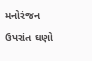મનોરંજન ઉપરાંત ઘણો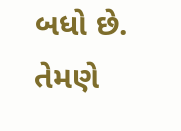બધો છે. તેમણે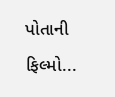પોતાની ફિલ્મો...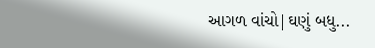આગળ વાંચો|ઘણું બધુ...